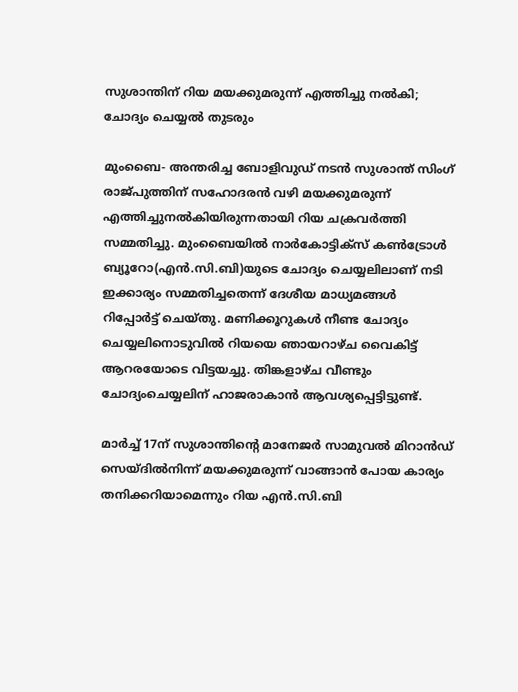സുശാന്തിന് റിയ മയക്കുമരുന്ന് എത്തിച്ചു നല്‍കി; ചോദ്യം ചെയ്യല്‍ തുടരും

മുംബൈ- അന്തരിച്ച ബോളിവുഡ് നടന്‍ സുശാന്ത് സിംഗ് രാജ്പുത്തിന് സഹോദരന്‍ വഴി മയക്കുമരുന്ന് എത്തിച്ചുനല്‍കിയിരുന്നതായി റിയ ചക്രവര്‍ത്തി സമ്മതിച്ചു. മുംബൈയില്‍ നാര്‍കോട്ടിക്‌സ് കണ്‍ട്രോള്‍ ബ്യൂറോ(എന്‍.സി.ബി)യുടെ ചോദ്യം ചെയ്യലിലാണ് നടി ഇക്കാര്യം സമ്മതിച്ചതെന്ന് ദേശീയ മാധ്യമങ്ങള്‍ റിപ്പോര്‍ട്ട് ചെയ്തു. മണിക്കൂറുകള്‍ നീണ്ട ചോദ്യം ചെയ്യലിനൊടുവില്‍ റിയയെ ഞായറാഴ്ച വൈകിട്ട് ആറരയോടെ വിട്ടയച്ചു. തിങ്കളാഴ്ച വീണ്ടും ചോദ്യംചെയ്യലിന് ഹാജരാകാന്‍ ആവശ്യപ്പെട്ടിട്ടുണ്ട്.

മാര്‍ച്ച് 17ന് സുശാന്തിന്റെ മാനേജര്‍ സാമുവല്‍ മിറാന്‍ഡ് സെയ്ദില്‍നിന്ന് മയക്കുമരുന്ന് വാങ്ങാന്‍ പോയ കാര്യം തനിക്കറിയാമെന്നും റിയ എന്‍.സി.ബി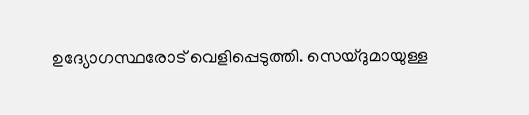ഉദ്യോഗസ്ഥരോട് വെളിപ്പെടുത്തി. സെയ്ദുമായുള്ള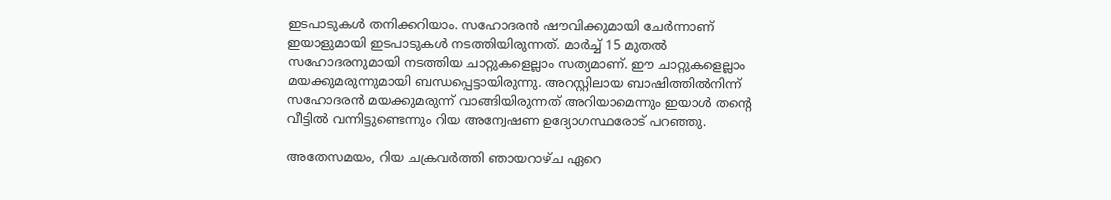ഇടപാടുകള്‍ തനിക്കറിയാം. സഹോദരന്‍ ഷൗവിക്കുമായി ചേര്‍ന്നാണ് ഇയാളുമായി ഇടപാടുകള്‍ നടത്തിയിരുന്നത്. മാര്‍ച്ച് 15 മുതല്‍ സഹോദരനുമായി നടത്തിയ ചാറ്റുകളെല്ലാം സത്യമാണ്. ഈ ചാറ്റുകളെല്ലാം മയക്കുമരുന്നുമായി ബന്ധപ്പെട്ടായിരുന്നു. അറസ്റ്റിലായ ബാഷിത്തില്‍നിന്ന് സഹോദരന്‍ മയക്കുമരുന്ന് വാങ്ങിയിരുന്നത് അറിയാമെന്നും ഇയാള്‍ തന്റെ വീട്ടില്‍ വന്നിട്ടുണ്ടെന്നും റിയ അന്വേഷണ ഉദ്യോഗസ്ഥരോട് പറഞ്ഞു.

അതേസമയം, റിയ ചക്രവര്‍ത്തി ഞായറാഴ്ച ഏറെ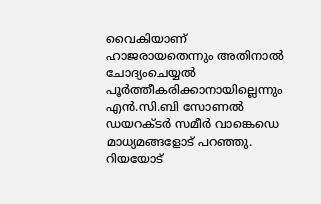വൈകിയാണ് ഹാജരായതെന്നും അതിനാല്‍ ചോദ്യംചെയ്യല്‍ പൂര്‍ത്തീകരിക്കാനായില്ലെന്നും എന്‍.സി.ബി സോണല്‍ ഡയറക്ടര്‍ സമീര്‍ വാങ്കെഡെ മാധ്യമങ്ങളോട് പറഞ്ഞു. റിയയോട്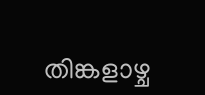തിങ്കളാഴ്ച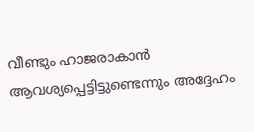വീണ്ടും ഹാജരാകാന്‍ ആവശ്യപ്പെട്ടിട്ടുണ്ടെന്നും അദ്ദേഹം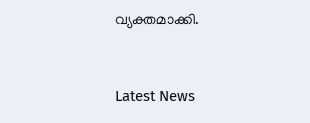വ്യക്തമാക്കി.



Latest News